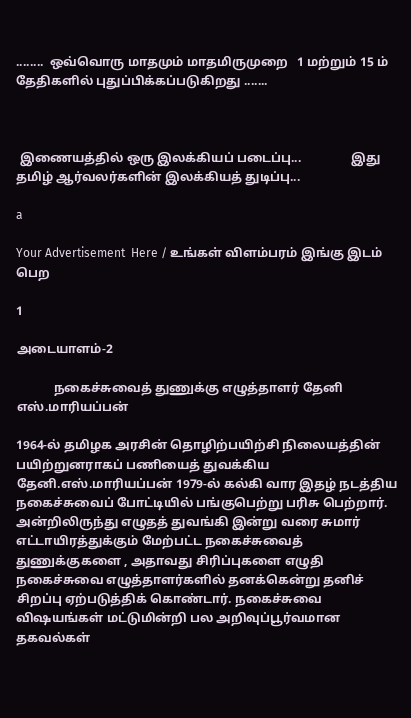........  ஒவ்வொரு மாதமும் மாதமிருமுறை   1 மற்றும் 15 ம் தேதிகளில் புதுப்பிக்கப்படுகிறது .......



 இணையத்தில் ஒரு இலக்கியப் படைப்பு...                இது தமிழ் ஆர்வலர்களின் இலக்கியத் துடிப்பு...

a

Your Advertisement  Here / உங்கள் விளம்பரம் இங்கு இடம் பெற

1

அடையாளம்-2

            நகைச்சுவைத் துணுக்கு எழுத்தாளர் தேனி எஸ்.மாரியப்பன்

1964-ல் தமிழக அரசின் தொழிற்பயிற்சி நிலையத்தின் பயிற்றுனராகப் பணியைத் துவக்கிய தேனி.எஸ்.மாரியப்பன் 1979-ல் கல்கி வார இதழ் நடத்திய நகைச்சுவைப் போட்டியில் பங்குபெற்று பரிசு பெற்றார். அன்றிலிருந்து எழுதத் துவங்கி இன்று வரை சுமார் எட்டாயிரத்துக்கும் மேற்பட்ட நகைச்சுவைத் துணுக்குகளை , அதாவது சிரிப்புகளை எழுதி நகைச்சுவை எழுத்தாளர்களில் தனக்கென்று தனிச் சிறப்பு ஏற்படுத்திக் கொண்டார். நகைச்சுவை விஷயங்கள் மட்டுமின்றி பல அறிவுப்பூர்வமான தகவல்கள்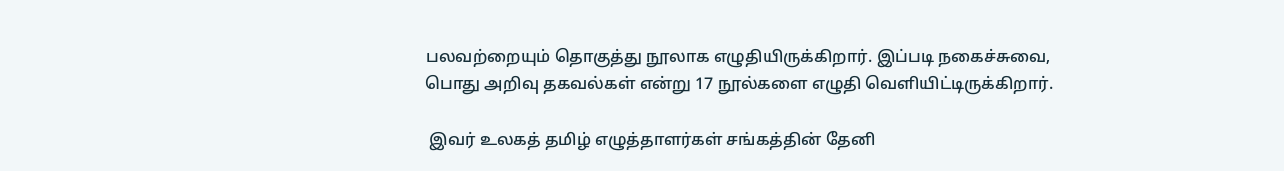பலவற்றையும் தொகுத்து நூலாக எழுதியிருக்கிறார். இப்படி நகைச்சுவை, பொது அறிவு தகவல்கள் என்று 17 நூல்களை எழுதி வெளியிட்டிருக்கிறார்.

 இவர் உலகத் தமிழ் எழுத்தாளர்கள் சங்கத்தின் தேனி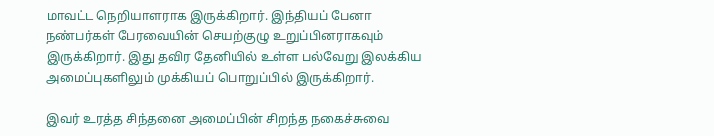மாவட்ட நெறியாளராக இருக்கிறார். இந்தியப் பேனா நண்பர்கள் பேரவையின் செயற்குழு உறுப்பினராகவும் இருக்கிறார். இது தவிர தேனியில் உள்ள பல்வேறு இலக்கிய அமைப்புகளிலும் முக்கியப் பொறுப்பில் இருக்கிறார்.

இவர் உரத்த சிந்தனை அமைப்பின் சிறந்த நகைச்சுவை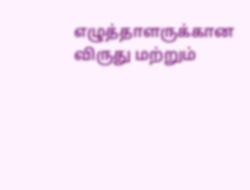எழுத்தாளருக்கான விருது மற்றும்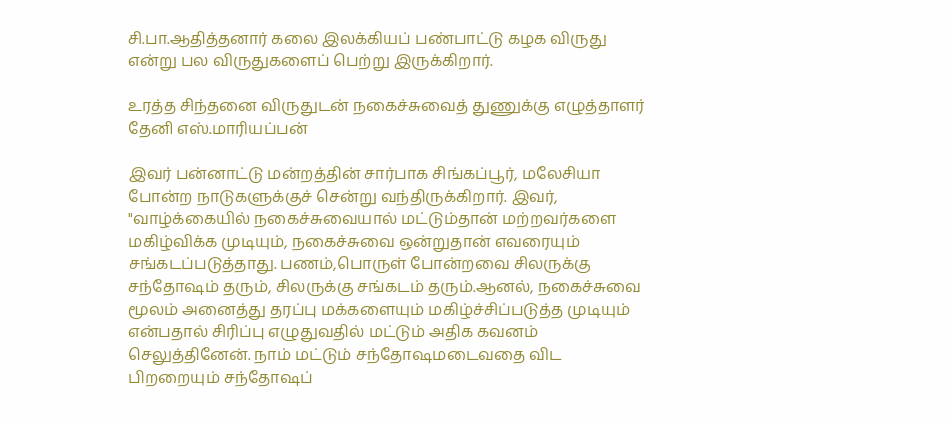சி.பா.ஆதித்தனார் கலை இலக்கியப் பண்பாட்டு கழக விருது என்று பல விருதுகளைப் பெற்று இருக்கிறார்.

உரத்த சிந்தனை விருதுடன் நகைச்சுவைத் துணுக்கு எழுத்தாளர் தேனி எஸ்.மாரியப்பன்

இவர் பன்னாட்டு மன்றத்தின் சார்பாக சிங்கப்பூர், மலேசியா போன்ற நாடுகளுக்குச் சென்று வந்திருக்கிறார். இவர், "வாழ்க்கையில் நகைச்சுவையால் மட்டும்தான் மற்றவர்களை மகிழ்விக்க முடியும், நகைச்சுவை ஒன்றுதான் எவரையும் சங்கடப்படுத்தாது. பணம்,பொருள் போன்றவை சிலருக்கு சந்தோஷம் தரும், சிலருக்கு சங்கடம் தரும்.ஆனல், நகைச்சுவை மூலம் அனைத்து தரப்பு மக்களையும் மகிழ்ச்சிப்படுத்த முடியும் என்பதால் சிரிப்பு எழுதுவதில் மட்டும் அதிக கவனம் செலுத்தினேன். நாம் மட்டும் சந்தோஷமடைவதை விட பிறறையும் சந்தோஷப்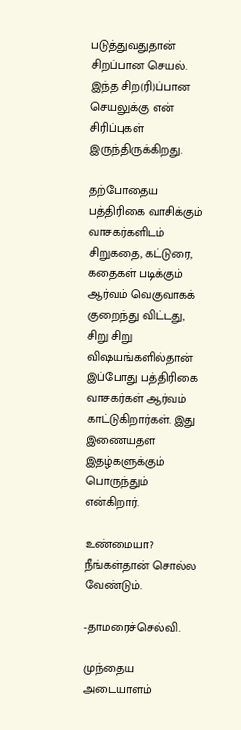படுத்துவதுதான் சிறப்பான செயல். இந்த சிற(ரி)ப்பான செயலுக்கு என் சிரிப்புகள் இருந்திருக்கிறது.

தற்போதைய பத்திரிகை வாசிக்கும் வாசகர்களிடம் சிறுகதை, கட்டுரை, கதைகள் படிக்கும் ஆர்வம் வெகுவாகக் குறைந்து விட்டது, சிறு சிறு விஷயங்களில்தான் இப்போது பத்திரிகை வாசகர்கள் ஆர்வம் காட்டுகிறார்கள். இது இணையதள இதழ்களுக்கும் பொருந்தும் என்கிறார்.

உண்மையா?  நீங்கள்தான் சொல்ல வேண்டும்.

-தாமரைச்செல்வி.

முந்தைய அடையாளம்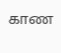காண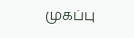முகப்பு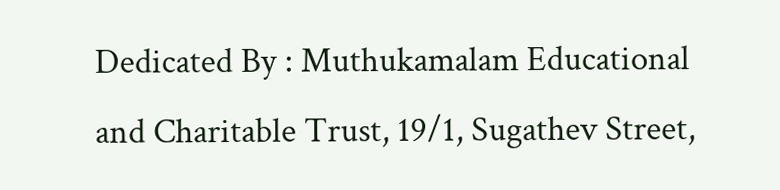Dedicated By : Muthukamalam Educational and Charitable Trust, 19/1, Sugathev Street,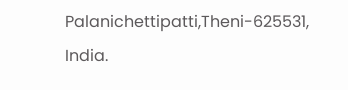Palanichettipatti,Theni-625531, India.